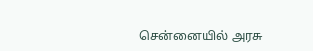சென்னையில் அரசு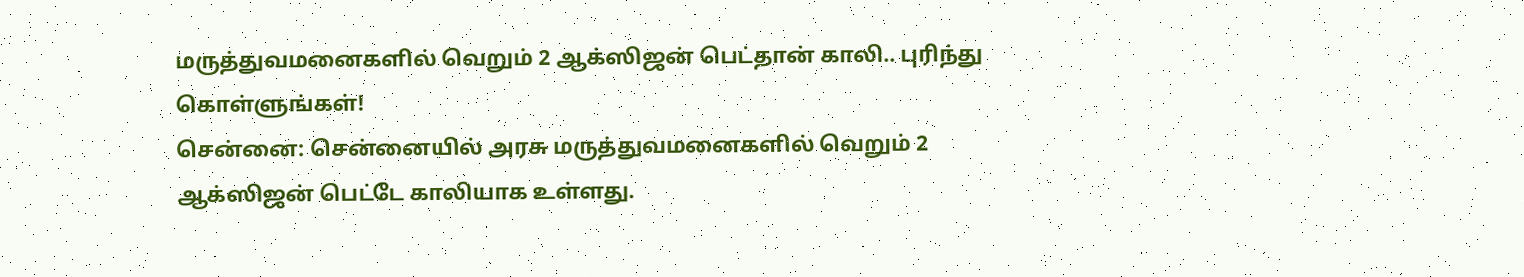மருத்துவமனைகளில் வெறும் 2 ஆக்ஸிஜன் பெட்தான் காலி.. புரிந்து கொள்ளுங்கள்!
சென்னை: சென்னையில் அரசு மருத்துவமனைகளில் வெறும் 2 ஆக்ஸிஜன் பெட்டே காலியாக உள்ளது.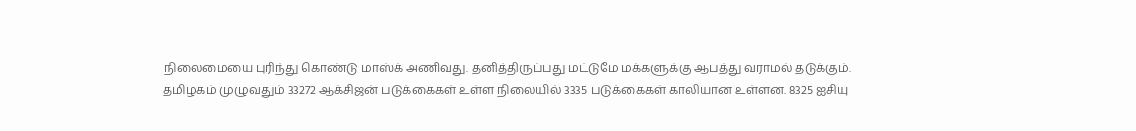நிலைமையை புரிந்து கொண்டு மாஸ்க் அணிவது. தனித்திருப்பது மட்டுமே மக்களுக்கு ஆபத்து வராமல் தடுக்கும்.
தமிழகம் முழுவதும் 33272 ஆக்சிஜன் படுக்கைகள் உள்ள நிலையில் 3335 படுக்கைகள் காலியான உள்ளன. 8325 ஐசியு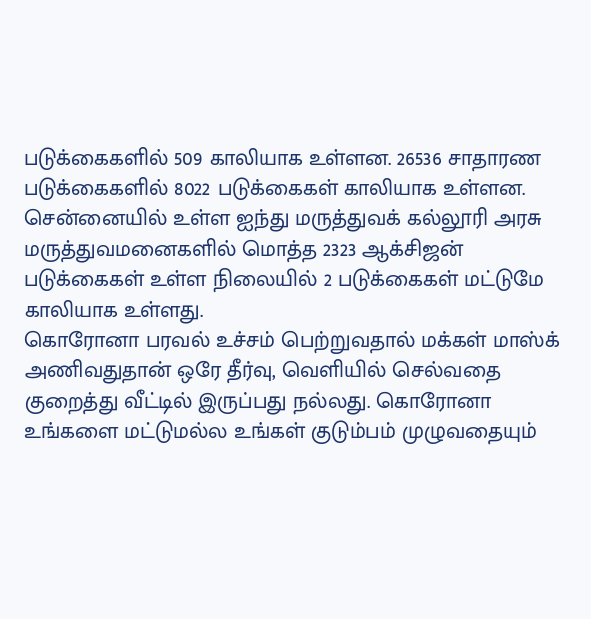படுக்கைகளில் 509 காலியாக உள்ளன. 26536 சாதாரண படுக்கைகளில் 8022 படுக்கைகள் காலியாக உள்ளன. சென்னையில் உள்ள ஐந்து மருத்துவக் கல்லூரி அரசு மருத்துவமனைகளில் மொத்த 2323 ஆக்சிஜன் படுக்கைகள் உள்ள நிலையில் 2 படுக்கைகள் மட்டுமே காலியாக உள்ளது.
கொரோனா பரவல் உச்சம் பெற்றுவதால் மக்கள் மாஸ்க் அணிவதுதான் ஒரே தீர்வு, வெளியில் செல்வதை குறைத்து வீட்டில் இருப்பது நல்லது. கொரோனா உங்களை மட்டுமல்ல உங்கள் குடும்பம் முழுவதையும்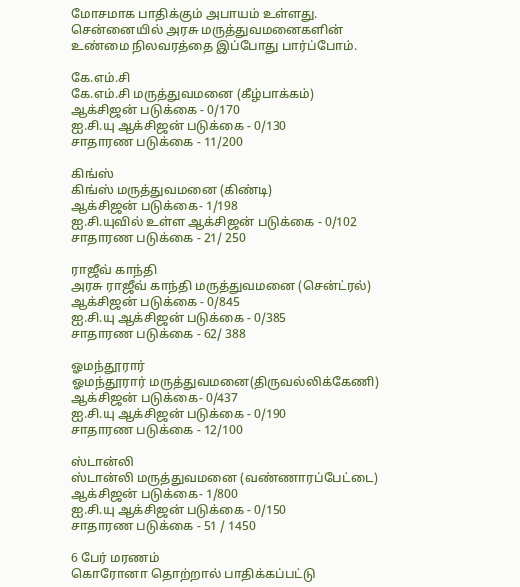மோசமாக பாதிக்கும் அபாயம் உள்ளது. சென்னையில் அரசு மருத்துவமனைகளின் உண்மை நிலவரத்தை இப்போது பார்ப்போம்.

கே.எம்.சி
கே.எம்.சி மருத்துவமனை (கீழ்பாக்கம்)
ஆக்சிஜன் படுக்கை - 0/170
ஐ.சி.யு ஆக்சிஜன் படுக்கை - 0/130
சாதாரண படுக்கை - 11/200

கிங்ஸ்
கிங்ஸ் மருத்துவமனை (கிண்டி)
ஆக்சிஜன் படுக்கை- 1/198
ஐ.சி.யுவில் உள்ள ஆக்சிஜன் படுக்கை - 0/102
சாதாரண படுக்கை - 21/ 250

ராஜீவ் காந்தி
அரசு ராஜீவ் காந்தி மருத்துவமனை (சென்ட்ரல்)
ஆக்சிஜன் படுக்கை - 0/845
ஐ.சி.யு ஆக்சிஜன் படுக்கை - 0/385
சாதாரண படுக்கை - 62/ 388

ஓமந்தூரார்
ஓமந்தூரார் மருத்துவமனை(திருவல்லிக்கேணி)
ஆக்சிஜன் படுக்கை- 0/437
ஐ.சி.யு ஆக்சிஜன் படுக்கை - 0/190
சாதாரண படுக்கை - 12/100

ஸ்டான்லி
ஸ்டான்லி மருத்துவமனை (வண்ணாரப்பேட்டை)
ஆக்சிஜன் படுக்கை- 1/800
ஐ.சி.யு ஆக்சிஜன் படுக்கை - 0/150
சாதாரண படுக்கை - 51 / 1450

6 பேர் மரணம்
கொரோனா தொற்றால் பாதிக்கப்பட்டு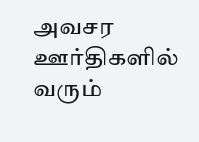அவசர ஊர்திகளில் வரும்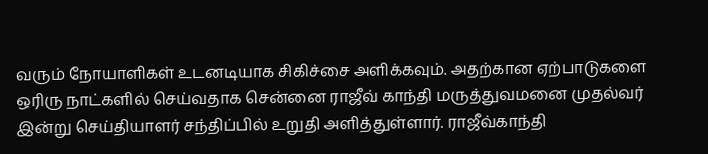வரும் நோயாளிகள் உடனடியாக சிகிச்சை அளிக்கவும். அதற்கான ஏற்பாடுகளை ஒரிரு நாட்களில் செய்வதாக சென்னை ராஜீவ் காந்தி மருத்துவமனை முதல்வர் இன்று செய்தியாளர் சந்திப்பில் உறுதி அளித்துள்ளார். ராஜீவ்காந்தி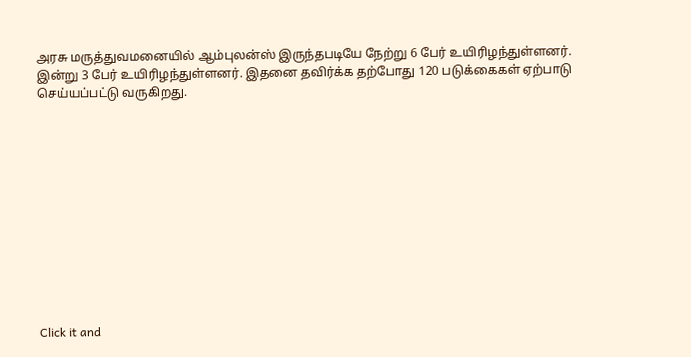அரசு மருத்துவமனையில் ஆம்புலன்ஸ் இருந்தபடியே நேற்று 6 பேர் உயிரிழந்துள்ளனர்.
இன்று 3 பேர் உயிரிழந்துள்ளனர். இதனை தவிர்க்க தற்போது 120 படுக்கைகள் ஏற்பாடு செய்யப்பட்டு வருகிறது.












Click it and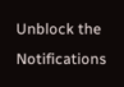Unblock the Notifications